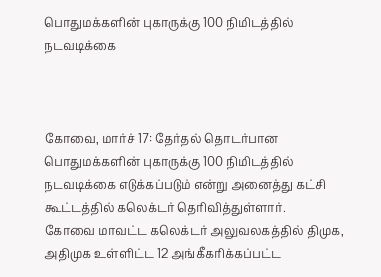பொதுமக்களின் புகாருக்கு 100 நிமிடத்தில் நடவடிக்கை



கோவை, மார்ச் 17: தேர்தல் தொடர்பான பொதுமக்களின் புகாருக்கு 100 நிமிடத்தில் நடவடிக்கை எடுக்கப்படும் என்று அனைத்து கட்சி கூட்டத்தில் கலெக்டர் தெரிவித்துள்ளார்.
கோவை மாவட்ட கலெக்டர் அலுவலகத்தில் திமுக, அதிமுக உள்ளிட்ட 12 அங்கீகரிக்கப்பட்ட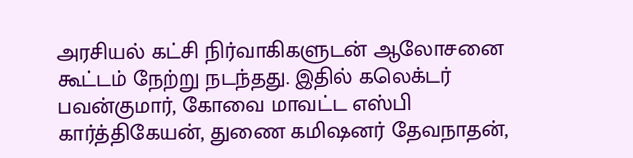அரசியல் கட்சி நிர்வாகிகளுடன் ஆலோசனை கூட்டம் நேற்று நடந்தது. இதில் கலெக்டர் பவன்குமார், கோவை மாவட்ட எஸ்பி கார்த்திகேயன், துணை கமிஷனர் தேவநாதன்,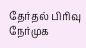தேர்தல் பிரிவு நேர்முக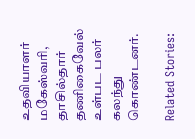உதவியாளர் மகேஸ்வரி, தாசில்தார் தணிகைவேல் உள்பட பலர் கலந்து கொண்டனர்.

Related Stories: